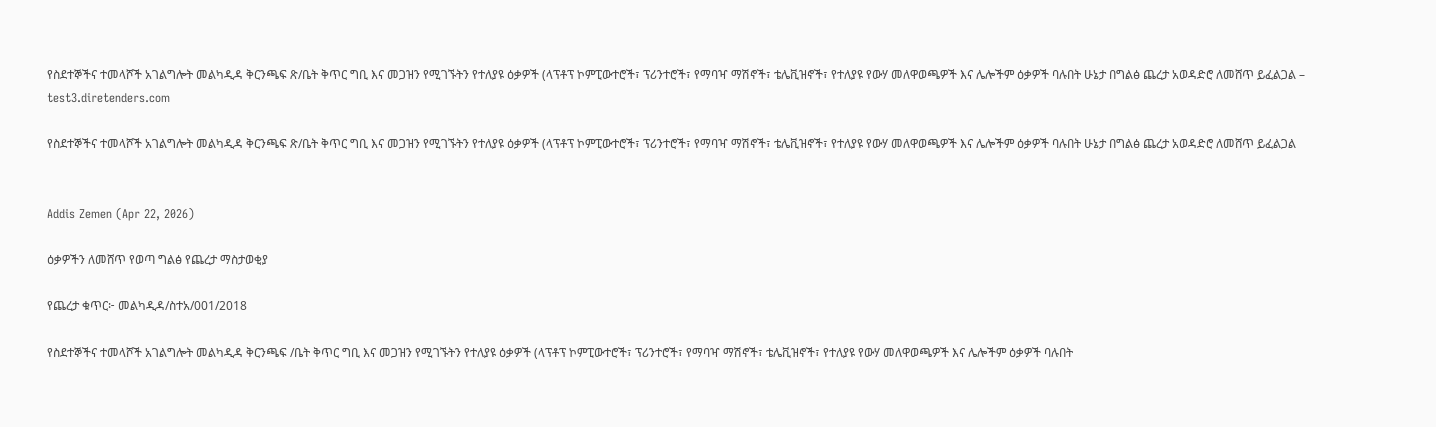የስደተኞችና ተመላሾች አገልግሎት መልካዲዳ ቅርንጫፍ ጽ/ቤት ቅጥር ግቢ እና መጋዝን የሚገኙትን የተለያዩ ዕቃዎች (ላፕቶፕ ኮምፒውተሮች፣ ፕሪንተሮች፣ የማባዣ ማሽኖች፣ ቴሌቪዝኖች፣ የተለያዩ የውሃ መለዋወጫዎች እና ሌሎችም ዕቃዎች ባሉበት ሁኔታ በግልፅ ጨረታ አወዳድሮ ለመሸጥ ይፈልጋል – test3.diretenders.com

የስደተኞችና ተመላሾች አገልግሎት መልካዲዳ ቅርንጫፍ ጽ/ቤት ቅጥር ግቢ እና መጋዝን የሚገኙትን የተለያዩ ዕቃዎች (ላፕቶፕ ኮምፒውተሮች፣ ፕሪንተሮች፣ የማባዣ ማሽኖች፣ ቴሌቪዝኖች፣ የተለያዩ የውሃ መለዋወጫዎች እና ሌሎችም ዕቃዎች ባሉበት ሁኔታ በግልፅ ጨረታ አወዳድሮ ለመሸጥ ይፈልጋል


Addis Zemen (Apr 22, 2026)

ዕቃዎችን ለመሸጥ የወጣ ግልፅ የጨረታ ማስታወቂያ

የጨረታ ቁጥር፦ መልካዲዳ/ስተአ/001/2018

የስደተኞችና ተመላሾች አገልግሎት መልካዲዳ ቅርንጫፍ /ቤት ቅጥር ግቢ እና መጋዝን የሚገኙትን የተለያዩ ዕቃዎች (ላፕቶፕ ኮምፒውተሮች፣ ፕሪንተሮች፣ የማባዣ ማሽኖች፣ ቴሌቪዝኖች፣ የተለያዩ የውሃ መለዋወጫዎች እና ሌሎችም ዕቃዎች ባሉበት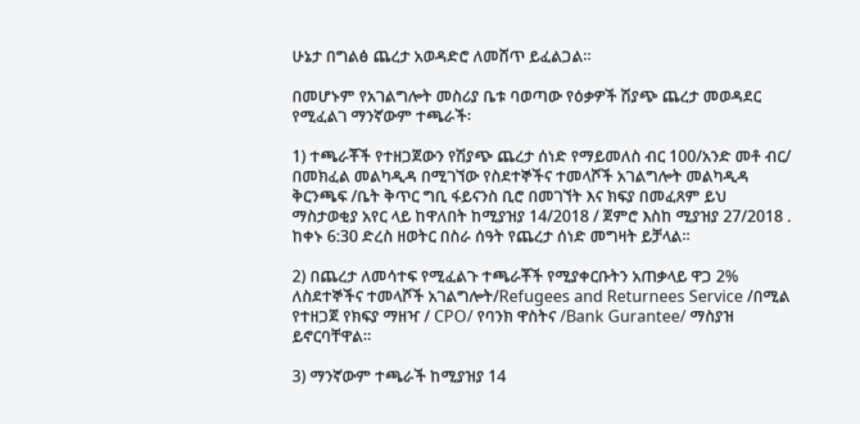ሁኔታ በግልፅ ጨረታ አወዳድሮ ለመሸጥ ይፈልጋል።

በመሆኑም የአገልግሎት መስሪያ ቤቱ ባወጣው የዕቃዎች ሽያጭ ጨረታ መወዳደር የሚፈልገ ማንኛውም ተጫራች፡

1) ተጫራቾች የተዘጋጀውን የሽያጭ ጨረታ ሰነድ የማይመለስ ብር 100/አንድ መቶ ብር/ በመክፈል መልካዲዳ በሚገኘው የስደተኞችና ተመላሾች አገልግሎት መልካዲዳ ቅርንጫፍ /ቤት ቅጥር ግቢ ፋይናንስ ቢሮ በመገኘት እና ክፍያ በመፈጸም ይህ ማስታወቂያ አየር ላይ ከዋለበት ከሚያዝያ 14/2018 / ጀምሮ እስከ ሚያዝያ 27/2018 . ከቀኑ 6:30 ድረስ ዘወትር በስራ ሰዓት የጨረታ ሰነድ መግዛት ይቻላል።

2) በጨረታ ለመሳተፍ የሚፈልጉ ተጫራቾች የሚያቀርቡትን አጠቃላይ ዋጋ 2% ለስደተኞችና ተመላሾች አገልግሎት/Refugees and Returnees Service /በሚል የተዘጋጀ የክፍያ ማዘዣ / CPO/ የባንክ ዋስትና /Bank Gurantee/ ማስያዝ ይኖርባቸዋል።

3) ማንኛውም ተጫራች ከሚያዝያ 14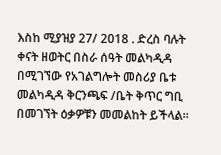እስከ ሚያዝያ 27/ 2018 . ድረስ ባሉት ቀናት ዘወትር በስራ ሰዓት መልካዲዳ በሚገኘው የአገልግሎት መስሪያ ቤቱ መልካዲዳ ቅርንጫፍ /ቤት ቅጥር ግቢ በመገኘት ዕቃዎቹን መመልከት ይችላል።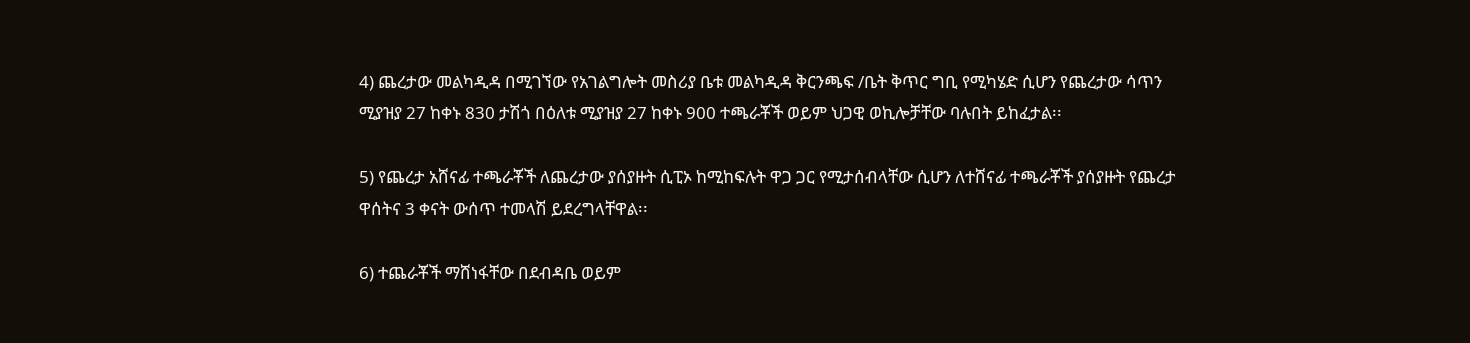4) ጨረታው መልካዲዳ በሚገኘው የአገልግሎት መስሪያ ቤቱ መልካዲዳ ቅርንጫፍ /ቤት ቅጥር ግቢ የሚካሄድ ሲሆን የጨረታው ሳጥን ሚያዝያ 27 ከቀኑ 830 ታሽጎ በዕለቱ ሚያዝያ 27 ከቀኑ 900 ተጫራቾች ወይም ህጋዊ ወኪሎቻቸው ባሉበት ይከፈታል፡፡

5) የጨረታ አሸናፊ ተጫራቾች ለጨረታው ያሰያዙት ሲፒኦ ከሚከፍሉት ዋጋ ጋር የሚታሰብላቸው ሲሆን ለተሸናፊ ተጫራቾች ያሰያዙት የጨረታ ዋሰትና 3 ቀናት ውሰጥ ተመላሽ ይደረግላቸዋል፡፡

6) ተጨራቾች ማሸነፋቸው በደብዳቤ ወይም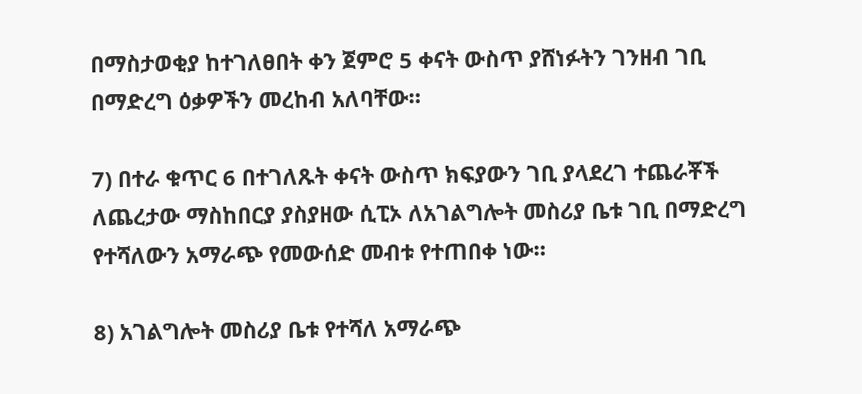በማስታወቂያ ከተገለፀበት ቀን ጀምሮ 5 ቀናት ውስጥ ያሸነፉትን ገንዘብ ገቢ በማድረግ ዕቃዎችን መረከብ አለባቸው።

7) በተራ ቁጥር 6 በተገለጹት ቀናት ውስጥ ክፍያውን ገቢ ያላደረገ ተጨራቾች ለጨረታው ማስከበርያ ያስያዘው ሲፒኦ ለአገልግሎት መስሪያ ቤቱ ገቢ በማድረግ የተሻለውን አማራጭ የመውሰድ መብቱ የተጠበቀ ነው።

8) አገልግሎት መስሪያ ቤቱ የተሻለ አማራጭ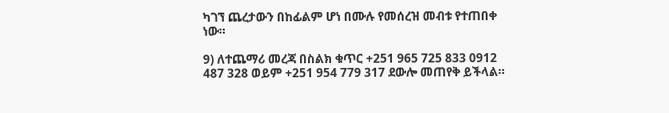ካገኘ ጨረታውን በከፊልም ሆነ በሙሉ የመሰረዝ መብቱ የተጠበቀ ነው።

9) ለተጨማሪ መረጃ በስልክ ቁጥር +251 965 725 833 0912 487 328 ወይም +251 954 779 317 ደውሎ መጠየቅ ይችላል።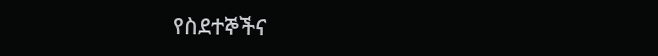የስደተኞችና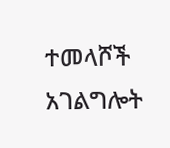ተመላሾች አገልግሎት